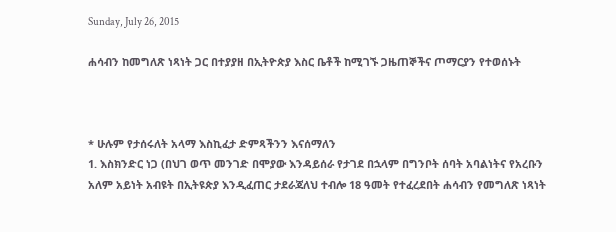Sunday, July 26, 2015

ሐሳብን ከመግለጽ ነጻነት ጋር በተያያዘ በኢትዮጵያ እስር ቤቶች ከሚገኙ ጋዜጠኞችና ጦማርያን የተወሰኑት



* ሁሉም የታሰሩለት አላማ እስኪፈታ ድምጻችንን እናሰማለን
1. እስክንድር ነጋ (በህገ ወጥ መንገድ በሞያው እንዳይሰራ የታገደ በኋላም በግንቦት ሰባት አባልነትና የአረቡን አለም አይነት አብዩት በኢትዩጵያ እንዲፈጠር ታደራጃለህ ተብሎ 18 ዓመት የተፈረደበት ሐሳብን የመግለጽ ነጻነት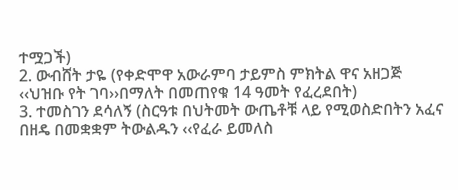ተሟጋች)
2. ውብሸት ታዬ (የቀድሞዋ አውራምባ ታይምስ ምክትል ዋና አዘጋጅ ‹‹ህዝቡ የት ገባ››በማለት በመጠየቁ 14 ዓመት የፈረደበት)
3. ተመስገን ደሳለኝ (ስርዓቱ በህትመት ውጤቶቹ ላይ የሚወስድበትን አፈና በዘዴ በመቋቋም ትውልዱን ‹‹የፈራ ይመለስ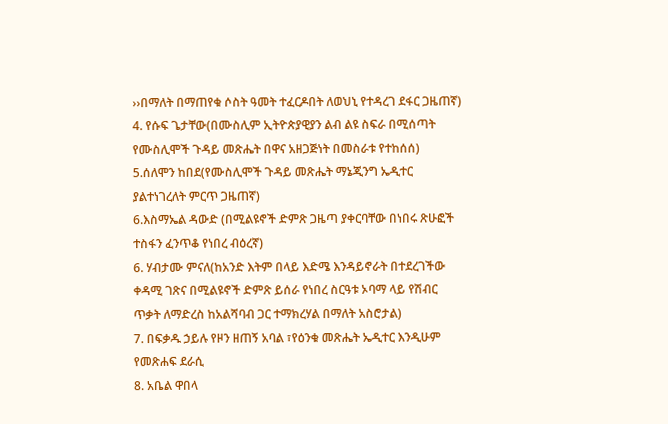››በማለት በማጠየቁ ሶስት ዓመት ተፈርዶበት ለወህኒ የተዳረገ ደፋር ጋዜጠኛ)
4. የሱፍ ጌታቸው(በሙስሊም ኢትዮጵያዊያን ልብ ልዩ ስፍራ በሚሰጣት የሙስሊሞች ጉዳይ መጽሔት በዋና አዘጋጅነት በመስራቱ የተከሰሰ)
5.ሰለሞን ከበደ(የሙስሊሞች ጉዳይ መጽሔት ማኔጂንግ ኤዲተር ያልተነገረለት ምርጥ ጋዜጠኛ)
6.እስማኤል ዳውድ (በሚልዩኖች ድምጽ ጋዜጣ ያቀርባቸው በነበሩ ጽሁፎች ተስፋን ፈንጥቆ የነበረ ብዕረኛ)
6. ሃብታሙ ምናለ(ከአንድ እትም በላይ እድሜ እንዳይኖራት በተደረገችው ቀዳሚ ገጽና በሚልዩኖች ድምጽ ይሰራ የነበረ ስርዓቱ ኦባማ ላይ የሽብር ጥቃት ለማድረስ ከአልሻባብ ጋር ተማክረሃል በማለት አስሮታል)
7. በፍቃዱ ኃይሉ የዞን ዘጠኝ አባል ፣የዕንቁ መጽሔት ኤዲተር እንዲሁም የመጽሐፍ ደራሲ
8. አቤል ዋበላ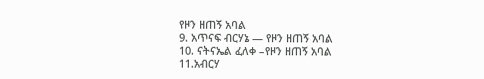የዞን ዘጠኝ አባል
9. አጥናፍ ብርሃኔ — የዞን ዘጠኝ አባል
10. ናትናኤል ፈለቀ –የዞን ዘጠኝ አባል
11.አብርሃ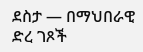ደስታ — በማህበራዊ ድረ ገጾች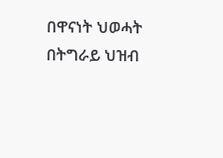በዋናነት ህወሓት በትግራይ ህዝብ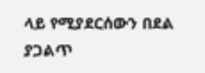ላይ የሚያደርሰውን በደል ያጋልጥ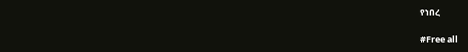የነበረ

#Free all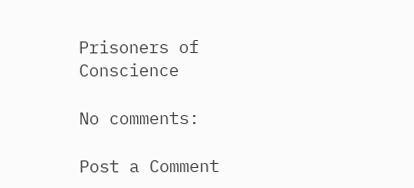Prisoners of Conscience

No comments:

Post a Comment